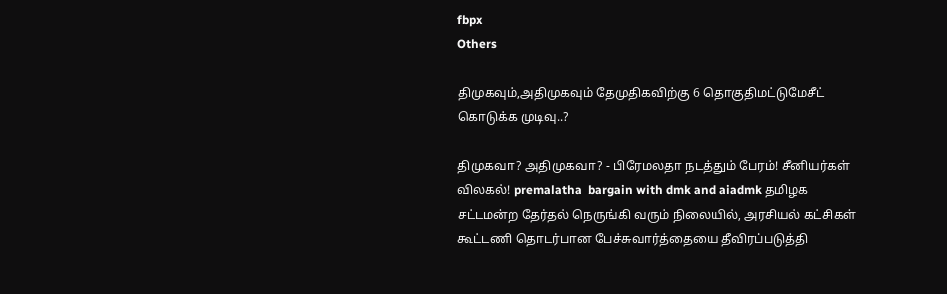fbpx
Others

திமுகவும்,அதிமுகவும் தேமுதிகவிற்கு 6 தொகுதிமட்டுமேசீட் கொடுக்க முடிவு..?

திமுகவா? அதிமுகவா? - பிரேமலதா நடத்தும் பேரம்! சீனியர்கள் விலகல்! premalatha  bargain with dmk and aiadmk தமிழக சட்டமன்ற தேர்தல் நெருங்கி வரும் நிலையில், அரசியல் கட்சிகள் கூட்டணி தொடர்பான பேச்சுவார்த்தையை தீவிரப்படுத்தி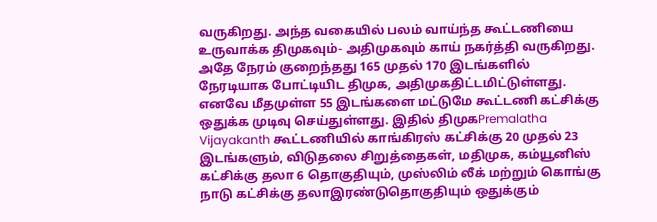வருகிறது. அந்த வகையில் பலம் வாய்ந்த கூட்டணியை உருவாக்க திமுகவும்- அதிமுகவும் காய் நகர்த்தி வருகிறது. அதே நேரம் குறைந்தது 165 முதல் 170 இடங்களில் நேரடியாக போட்டியிட திமுக, அதிமுகதிட்டமிட்டுள்ளது. எனவே மீதமுள்ள 55 இடங்களை மட்டுமே கூட்டணி கட்சிக்கு ஒதுக்க முடிவு செய்துள்ளது. இதில் திமுகPremalatha Vijayakanth கூட்டணியில் காங்கிரஸ் கட்சிக்கு 20 முதல் 23 இடங்களும், விடுதலை சிறுத்தைகள், மதிமுக, கம்யூனிஸ் கட்சிக்கு தலா 6 தொகுதியும், முஸ்லிம் லீக் மற்றும் கொங்கு நாடு கட்சிக்கு தலாஇரண்டுதொகுதியும் ஒதுக்கும்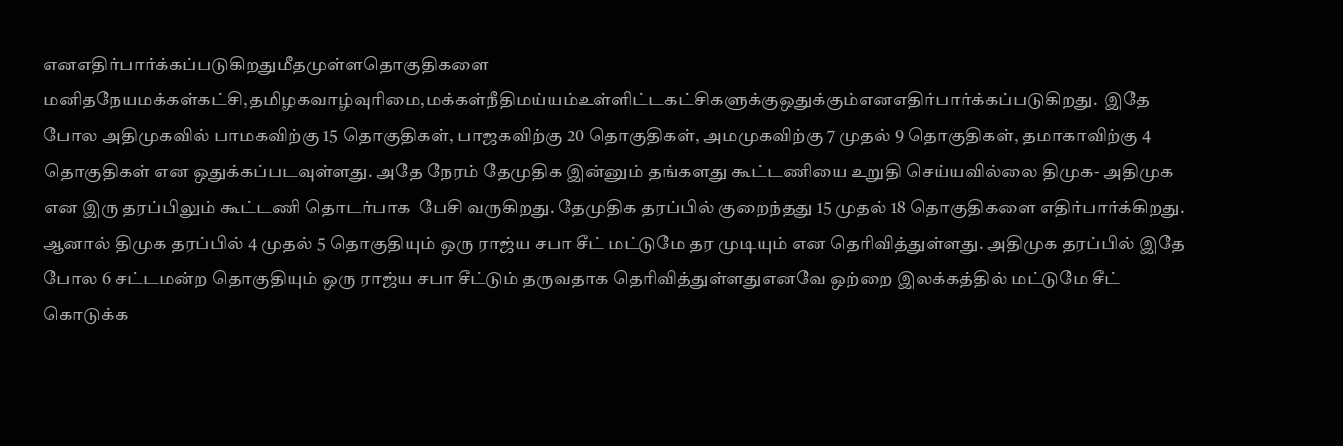எனஎதிர்பார்க்கப்படுகிறதுமீதமுள்ளதொகுதிகளை மனிதநேயமக்கள்கட்சி,தமிழகவாழ்வுரிமை,மக்கள்நீதிமய்யம்உள்ளிட்டகட்சிகளுக்குஒதுக்கும்எனஎதிர்பார்க்கப்படுகிறது.  இதே போல அதிமுகவில் பாமகவிற்கு 15 தொகுதிகள், பாஜகவிற்கு 20 தொகுதிகள், அமமுகவிற்கு 7 முதல் 9 தொகுதிகள், தமாகாவிற்கு 4 தொகுதிகள் என ஒதுக்கப்படவுள்ளது. அதே நேரம் தேமுதிக இன்னும் தங்களது கூட்டணியை உறுதி செய்யவில்லை திமுக- அதிமுக என இரு தரப்பிலும் கூட்டணி தொடர்பாக  பேசி வருகிறது. தேமுதிக தரப்பில் குறைந்தது 15 முதல் 18 தொகுதிகளை எதிர்பார்க்கிறது. ஆனால் திமுக தரப்பில் 4 முதல் 5 தொகுதியும் ஒரு ராஜ்ய சபா சீட் மட்டுமே தர முடியும் என தெரிவித்துள்ளது. அதிமுக தரப்பில் இதே போல 6 சட்டமன்ற தொகுதியும் ஒரு ராஜ்ய சபா சீட்டும் தருவதாக தெரிவித்துள்ளதுஎனவே ஒற்றை இலக்கத்தில் மட்டுமே சீட் கொடுக்க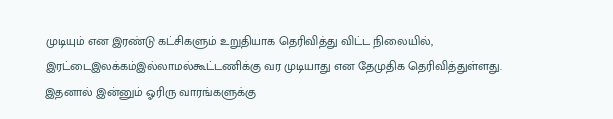முடியும் என இரண்டு கட்சிகளும் உறுதியாக தெரிவித்து விட்ட நிலையில், இரட்டைஇலக்கம்இல்லாமல்கூட்டணிக்கு வர முடியாது என தேமுதிக தெரிவித்துள்ளது. இதனால் இன்னும் ஓரிரு வாரங்களுக்கு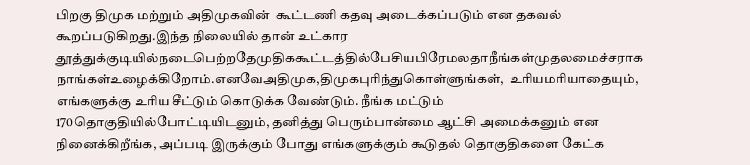பிறகு திமுக மற்றும் அதிமுகவின்  கூட்டணி கதவு அடைக்கப்படும் என தகவல் கூறப்படுகிறது.இந்த நிலையில் தான் உட்கார தூத்துக்குடியில்நடைபெற்றதேமுதிககூட்டத்தில்பேசியபிரேமலதாநீங்கள்முதலமைச்சராக  நாங்கள்உழைக்கிறோம்.எனவேஅதிமுக,திமுகபுரிந்துகொள்ளுங்கள்,  உரியமரியாதையும், எங்களுக்கு உரிய சீட்டும் கொடுக்க வேண்டும். நீங்க மட்டும் 170தொகுதியில்போட்டியிடனும், தனித்து பெரும்பான்மை ஆட்சி அமைக்கனும் என நினைக்கிறீங்க, அப்படி இருக்கும் போது எங்களுக்கும் கூடுதல் தொகுதிகளை கேட்க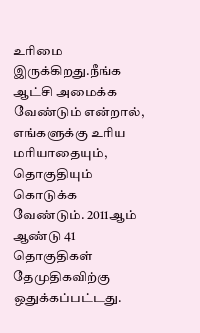உரிமை இருக்கிறது.நீங்க ஆட்சி அமைக்க வேண்டும் என்றால், எங்களுக்கு உரிய மரியாதையும், தொகுதியும் கொடுக்க வேண்டும். 2011ஆம் ஆண்டு 41 தொகுதிகள் தேமுதிகவிற்கு ஒதுக்கப்பட்டது.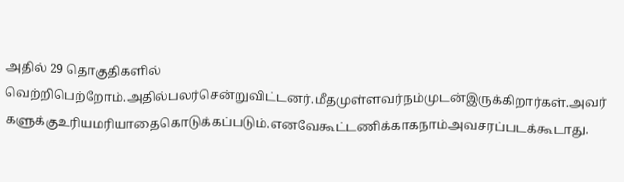அதில் 29 தொகுதிகளில் வெற்றிபெற்றோம்.அதில்பலர்சென்றுவிட்டனர்.மீதமுள்ளவர்நம்முடன்இருக்கிறார்கள்.அவர்  களுக்குஉரியமரியாதைகொடுக்கப்படும்.எனவேகூட்டணிக்காகநாம்அவசரப்படக்கூடாது.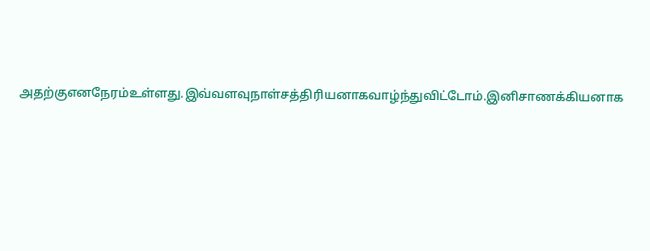அதற்குஎனநேரம்உள்ளது.இவ்வளவுநாள்சத்திரியனாகவாழ்ந்துவிட்டோம்.இனிசாணக்கியனாக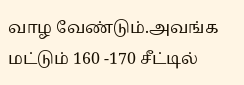வாழ வேண்டும்.அவங்க மட்டும் 160 -170 சீட்டில்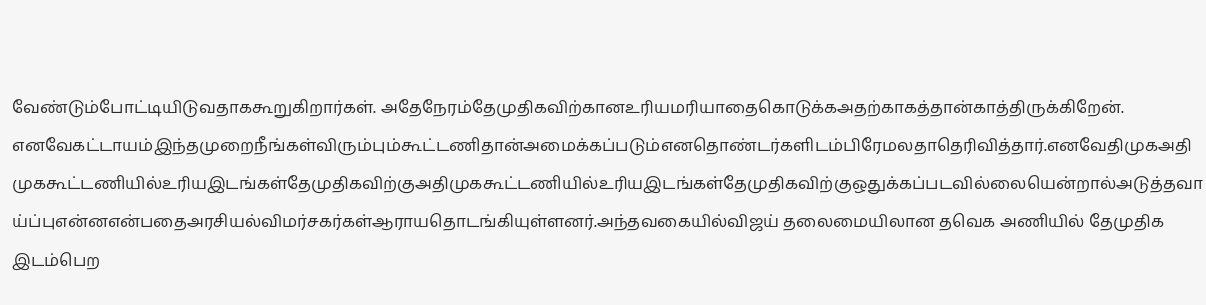வேண்டும்போட்டியிடுவதாககூறுகிறார்கள். அதேநேரம்தேமுதிகவிற்கானஉரியமரியாதைகொடுக்கஅதற்காகத்தான்காத்திருக்கிறேன்.  எனவேகட்டாயம்இந்தமுறைநீங்கள்விரும்பும்கூட்டணிதான்அமைக்கப்படும்எனதொண்டர்களிடம்பிரேமலதாதெரிவித்தார்.எனவேதிமுகஅதிமுககூட்டணியில்உரியஇடங்கள்தேமுதிகவிற்குஅதிமுககூட்டணியில்உரியஇடங்கள்தேமுதிகவிற்குஒதுக்கப்படவில்லையென்றால்அடுத்தவாய்ப்புஎன்னஎன்பதைஅரசியல்விமர்சகர்கள்ஆராயதொடங்கியுள்ளனர்.அந்தவகையில்விஜய் தலைமையிலான தவெக அணியில் தேமுதிக இடம்பெற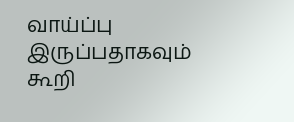வாய்ப்பு இருப்பதாகவும் கூறி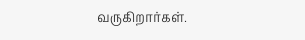வருகிறார்கள்.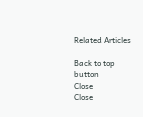Related Articles

Back to top button
Close
Close